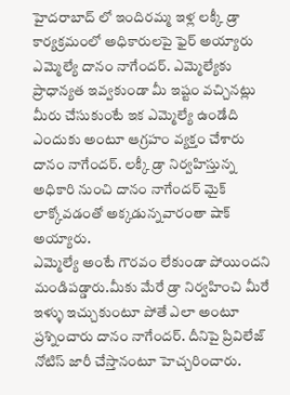హైదరాబాద్ లో ఇందిరమ్మ ఇళ్ల లక్కీ డ్రా కార్యక్రమంలో అధికారులపై ఫైర్ అయ్యారు ఎమ్మెల్యే దానం నాగేందర్. ఎమ్మెల్యేకు ప్రాధాన్యత ఇవ్వకుండా మీ ఇష్టం వచ్చినట్లు మీరు చేసుకుంటే ఇక ఎమ్మెల్యే ఉండేది ఎందుకు అంటూ ఆగ్రహం వ్యక్తం చేశారు దానం నాగేందర్. లక్కీ డ్రా నిర్వహిస్తున్న అధికారి నుంచి దానం నాగేందర్ మైక్ లాక్కోవడంతో అక్కడున్నవారంతా షాక్ అయ్యారు.
ఎమ్మెల్యే అంటే గౌరవం లేకుండా పోయిందని మండిపడ్డారు.మీకు మేరే డ్రా నిర్వహించి మీరే ఇళ్ళు ఇచ్చుకుంటూ పోతే ఎలా అంటూ ప్రశ్నించారు దానం నాగేందర్. దీనిపై ప్రివిలేజ్ నోటిస్ జారీ చేస్తానంటూ హెచ్చరించారు.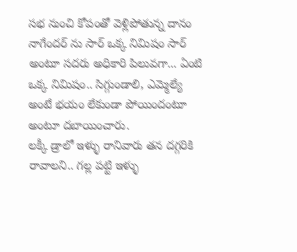సభ నుంచి కోపంతో వెళ్లిపోతున్న దానం నాగేందర్ ను సార్ ఒక్క నిమిషం సార్ అంటూ సదరు అధికారి పిలువగా... ఏంటి ఒక్క నిమిషం.. సిగ్గుండాలి, ఎమ్మెల్యే అంటే భయం లేకుండా పోయిందంటూ అంటూ దబాయించారు.
లక్కీ డ్రాలో ఇళ్ళు రానివారు తన దగ్గరికి రావాలని.. గల్ల పట్టి ఇళ్ళు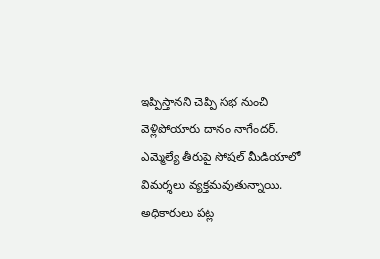ఇప్పిస్తానని చెప్పి సభ నుంచి వెళ్లిపోయారు దానం నాగేందర్. ఎమ్మెల్యే తీరుపై సోషల్ మీడియాలో విమర్శలు వ్యక్తమవుతున్నాయి. అధికారులు పట్ల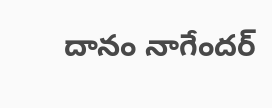దానం నాగేందర్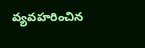వ్యవహరించిన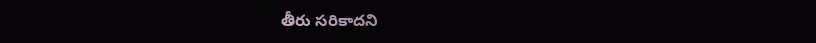తీరు సరికాదని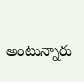అంటున్నారు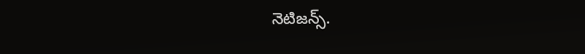నెటిజన్స్.